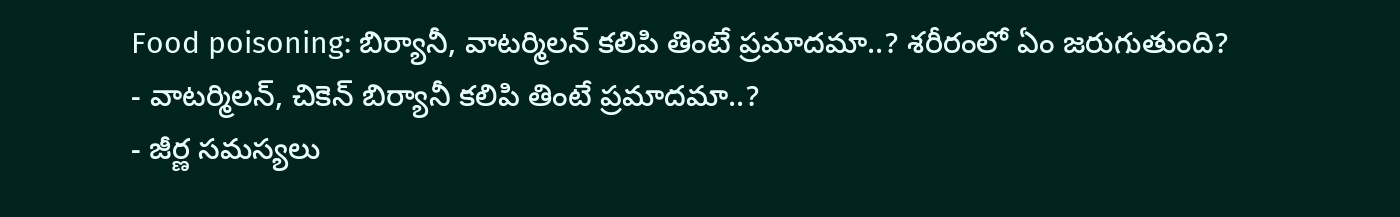Food poisoning: బిర్యానీ, వాటర్మిలన్ కలిపి తింటే ప్రమాదమా..? శరీరంలో ఏం జరుగుతుంది?
- వాటర్మిలన్, చికెన్ బిర్యానీ కలిపి తింటే ప్రమాదమా..?
- జీర్ణ సమస్యలు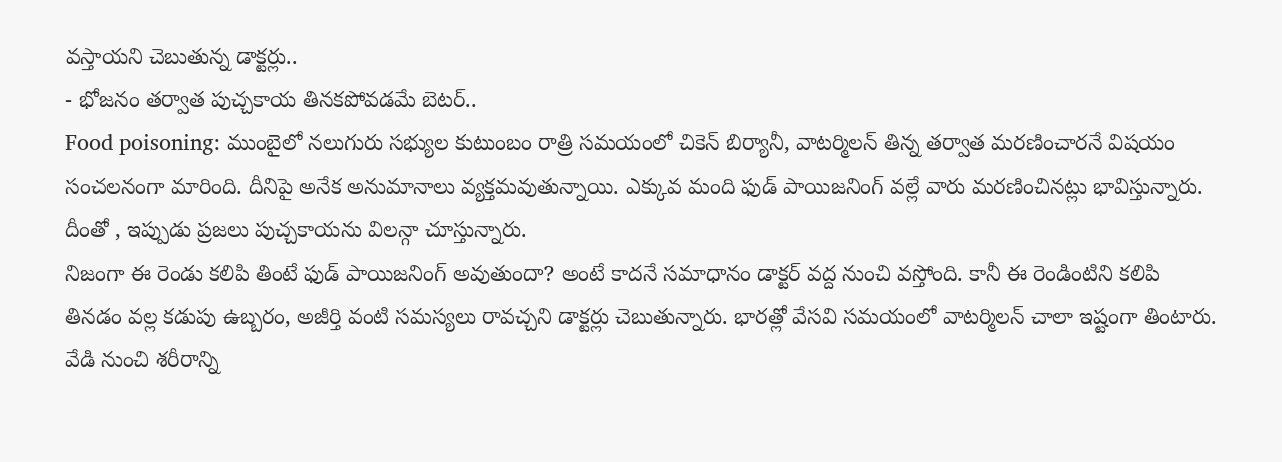వస్తాయని చెబుతున్న డాక్టర్లు..
- భోజనం తర్వాత పుచ్చకాయ తినకపోవడమే బెటర్..
Food poisoning: ముంబైలో నలుగురు సభ్యుల కుటుంబం రాత్రి సమయంలో చికెన్ బిర్యానీ, వాటర్మిలన్ తిన్న తర్వాత మరణించారనే విషయం సంచలనంగా మారింది. దీనిపై అనేక అనుమానాలు వ్యక్తమవుతున్నాయి. ఎక్కువ మంది ఫుడ్ పాయిజనింగ్ వల్లే వారు మరణించినట్లు భావిస్తున్నారు. దీంతో , ఇప్పుడు ప్రజలు పుచ్చకాయను విలన్గా చూస్తున్నారు.
నిజంగా ఈ రెండు కలిపి తింటే ఫుడ్ పాయిజనింగ్ అవుతుందా? అంటే కాదనే సమాధానం డాక్టర్ వద్ద నుంచి వస్తోంది. కానీ ఈ రెండింటిని కలిపి తినడం వల్ల కడుపు ఉబ్బరం, అజీర్తి వంటి సమస్యలు రావచ్చని డాక్టర్లు చెబుతున్నారు. భారత్లో వేసవి సమయంలో వాటర్మిలన్ చాలా ఇష్టంగా తింటారు. వేడి నుంచి శరీరాన్ని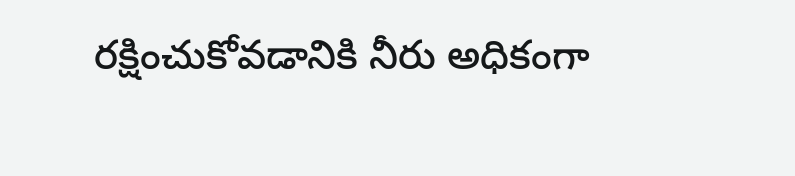రక్షించుకోవడానికి నీరు అధికంగా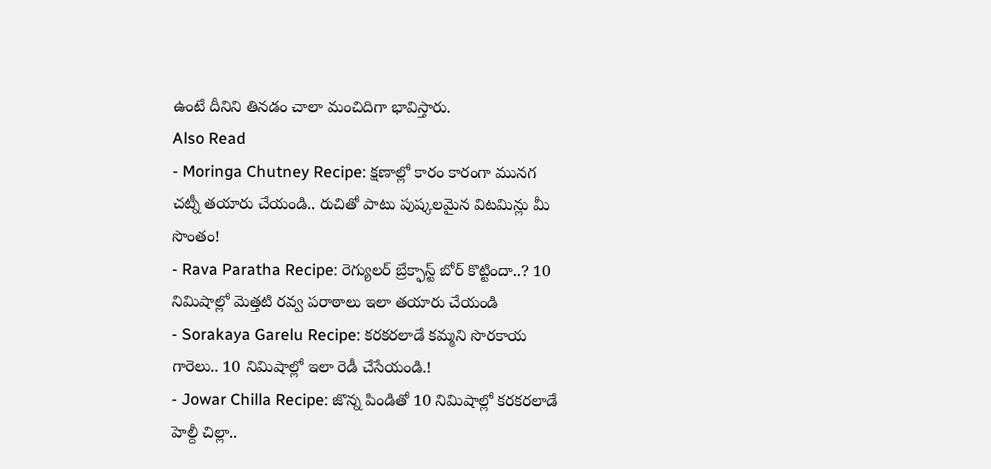ఉంటే దీనిని తినడం చాలా మంచిదిగా భావిస్తారు.
Also Read
- Moringa Chutney Recipe: క్షణాల్లో కారం కారంగా మునగ చట్నీ తయారు చేయండి.. రుచితో పాటు పుష్కలమైన విటమిన్లు మీ సొంతం!
- Rava Paratha Recipe: రెగ్యులర్ బ్రేక్ఫాస్ట్ బోర్ కొట్టిందా..? 10 నిమిషాల్లో మెత్తటి రవ్వ పరాఠాలు ఇలా తయారు చేయండి
- Sorakaya Garelu Recipe: కరకరలాడే కమ్మని సొరకాయ గారెలు.. 10 నిమిషాల్లో ఇలా రెడీ చేసేయండి.!
- Jowar Chilla Recipe: జొన్న పిండితో 10 నిమిషాల్లో కరకరలాడే హెల్దీ చిల్లా..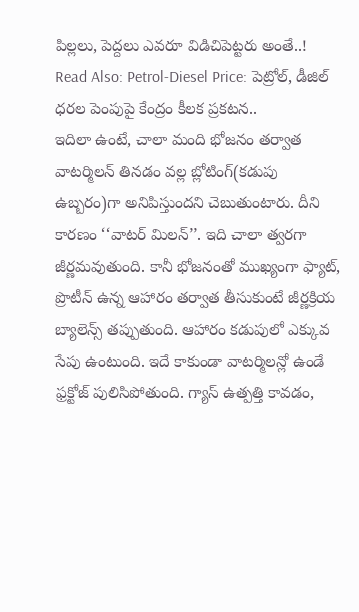పిల్లలు, పెద్దలు ఎవరూ విడిచిపెట్టరు అంతే..!
Read Also: Petrol-Diesel Price: పెట్రోల్, డీజిల్ ధరల పెంపుపై కేంద్రం కీలక ప్రకటన..
ఇదిలా ఉంటే, చాలా మంది భోజనం తర్వాత వాటర్మిలన్ తినడం వల్ల బ్లోటింగ్(కడుపు ఉబ్బరం)గా అనిపిస్తుందని చెబుతుంటారు. దీని కారణం ‘‘వాటర్ మిలన్’’. ఇది చాలా త్వరగా జీర్ణమవుతుంది. కానీ భోజనంతో ముఖ్యంగా ఫ్యాట్, ప్రొటీన్ ఉన్న ఆహారం తర్వాత తీసుకుంటే జీర్ణక్రియ బ్యాలెన్స్ తప్పుతుంది. ఆహారం కడుపులో ఎక్కువ సేపు ఉంటుంది. ఇదే కాకుండా వాటర్మిలన్లో ఉండే ఫ్రక్టోజ్ పులిసిపోతుంది. గ్యాస్ ఉత్పత్తి కావడం,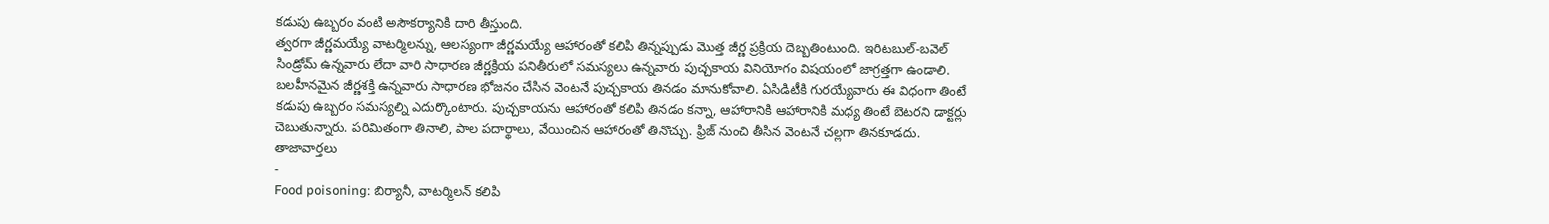కడుపు ఉబ్బరం వంటి అసౌకర్యానికి దారి తీస్తుంది.
త్వరగా జీర్ణమయ్యే వాటర్మిలన్ను, ఆలస్యంగా జీర్ణమయ్యే ఆహారంతో కలిపి తిన్నప్పుడు మొత్త జీర్ణ ప్రక్రియ దెబ్బతింటుంది. ఇరిటబుల్-బవెల్ సిండ్రోమ్ ఉన్నవారు లేదా వారి సాధారణ జీర్ణక్రియ పనితీరులో సమస్యలు ఉన్నవారు పుచ్చకాయ వినియోగం విషయంలో జాగ్రత్తగా ఉండాలి. బలహీనమైన జీర్ణశక్తి ఉన్నవారు సాధారణ భోజనం చేసిన వెంటనే పుచ్చకాయ తినడం మానుకోవాలి. ఏసిడిటీకి గురయ్యేవారు ఈ విధంగా తింటే కడుపు ఉబ్బరం సమస్యల్ని ఎదుర్కొంటారు. పుచ్చకాయను ఆహారంతో కలిపి తినడం కన్నా, ఆహారానికి ఆహారానికి మధ్య తింటే బెటరని డాక్టర్లు చెబుతున్నారు. పరిమితంగా తినాలి, పాల పదార్థాలు, వేయించిన ఆహారంతో తినొచ్చు. ఫ్రిజ్ నుంచి తీసిన వెంటనే చల్లగా తినకూడదు.
తాజావార్తలు
-
Food poisoning: బిర్యానీ, వాటర్మిలన్ కలిపి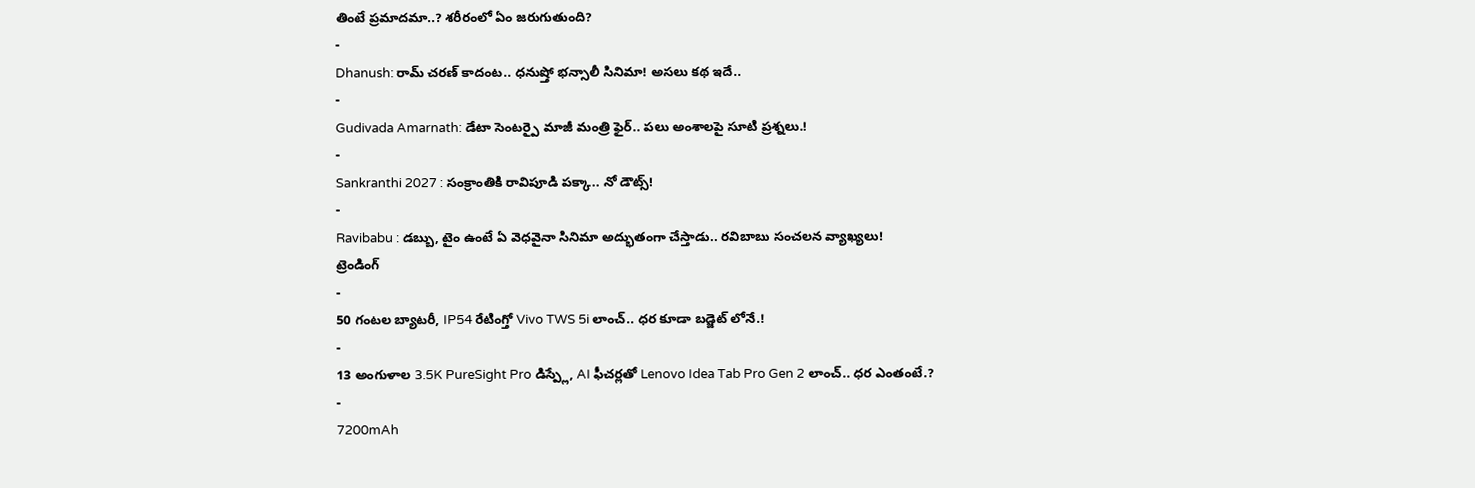తింటే ప్రమాదమా..? శరీరంలో ఏం జరుగుతుంది?
-
Dhanush: రామ్ చరణ్ కాదంట.. ధనుష్తో భన్సాలీ సినిమా! అసలు కథ ఇదే..
-
Gudivada Amarnath: డేటా సెంటర్పై మాజీ మంత్రి ఫైర్.. పలు అంశాలపై సూటి ప్రశ్నలు.!
-
Sankranthi 2027 : సంక్రాంతికి రావిపూడి పక్కా.. నో డౌట్స్!
-
Ravibabu : డబ్బు, టైం ఉంటే ఏ వెధవైనా సినిమా అద్భుతంగా చేస్తాడు.. రవిబాబు సంచలన వ్యాఖ్యలు!
ట్రెండింగ్
-
50 గంటల బ్యాటరీ, IP54 రేటింగ్తో Vivo TWS 5i లాంచ్.. ధర కూడా బడ్జెట్ లోనే.!
-
13 అంగుళాల 3.5K PureSight Pro డిస్ప్లే, AI ఫీచర్లతో Lenovo Idea Tab Pro Gen 2 లాంచ్.. ధర ఎంతంటే.?
-
7200mAh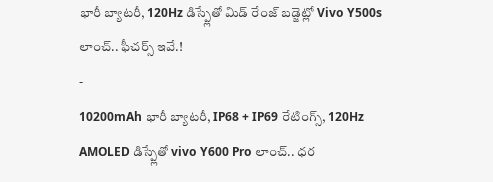భారీ బ్యాటరీ, 120Hz డిస్ప్లేతో మిడ్ రేంజ్ బడ్జెట్లో Vivo Y500s లాంచ్.. ఫీచర్స్ ఇవే.!
-
10200mAh భారీ బ్యాటరీ, IP68 + IP69 రేటింగ్స్, 120Hz AMOLED డిస్ప్లేతో vivo Y600 Pro లాంచ్.. ధర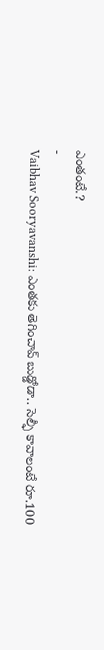ఎంతంటే.?
-
Vaibhav Sooryavanshi: ఎంతకు తెగించావ్ బుడ్డోడా.. సెల్ఫీ కావాలంటే రూ.100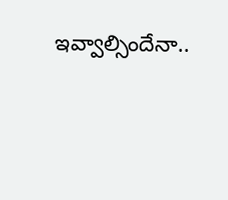ఇవ్వాల్సిందేనా..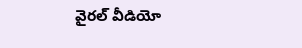వైరల్ వీడియో